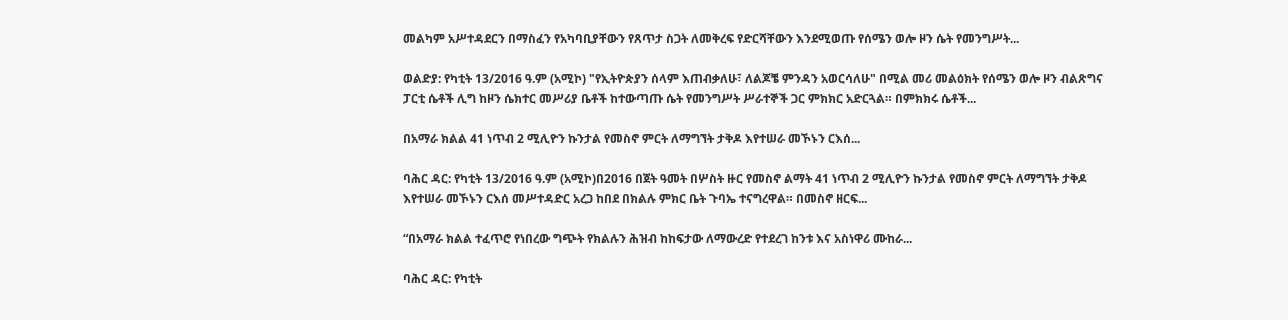መልካም አሥተዳደርን በማስፈን የአካባቢያቸውን የጸጥታ ስጋት ለመቅረፍ የድርሻቸውን እንደሚወጡ የሰሜን ወሎ ዞን ሴት የመንግሥት...

ወልድያ: የካቲት 13/2016 ዓ.ም (አሚኮ) "የኢትዮጵያን ሰላም እጠብቃለሁ፣ ለልጆቼ ምንዳን አወርሳለሁ" በሚል መሪ መልዕክት የሰሜን ወሎ ዞን ብልጽግና ፓርቲ ሴቶች ሊግ ከዞን ሴክተር መሥሪያ ቤቶች ከተውጣጡ ሴት የመንግሥት ሥራተኞች ጋር ምክክር አድርጓል። በምክክሩ ሴቶች...

በአማራ ክልል 41 ነጥብ 2 ሚሊዮን ኩንታል የመስኖ ምርት ለማግኘት ታቅዶ እየተሠራ መኾኑን ርእሰ...

ባሕር ዳር: የካቲት 13/2016 ዓ.ም (አሚኮ)በ2016 በጀት ዓመት በሦስት ዙር የመስኖ ልማት 41 ነጥብ 2 ሚሊዮን ኩንታል የመስኖ ምርት ለማግኘት ታቅዶ እየተሠራ መኾኑን ርእሰ መሥተዳድር አረጋ ከበደ በክልሉ ምክር ቤት ጉባኤ ተናግረዋል። በመስኖ ዘርፍ...

“በአማራ ክልል ተፈጥሮ የነበረው ግጭት የክልሉን ሕዝብ ከከፍታው ለማውረድ የተደረገ ከንቱ እና አስነዋሪ ሙከራ...

ባሕር ዳር: የካቲት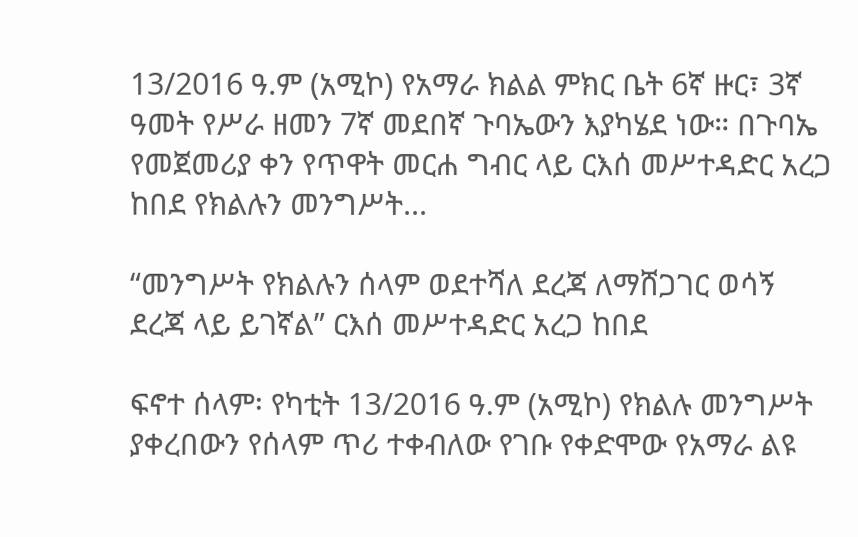13/2016 ዓ.ም (አሚኮ) የአማራ ክልል ምክር ቤት 6ኛ ዙር፣ 3ኛ ዓመት የሥራ ዘመን 7ኛ መደበኛ ጉባኤውን እያካሄደ ነው። በጉባኤ የመጀመሪያ ቀን የጥዋት መርሐ ግብር ላይ ርእሰ መሥተዳድር አረጋ ከበደ የክልሉን መንግሥት...

“መንግሥት የክልሉን ሰላም ወደተሻለ ደረጃ ለማሸጋገር ወሳኝ ደረጃ ላይ ይገኛል” ርእሰ መሥተዳድር አረጋ ከበደ

ፍኖተ ሰላም፡ የካቲት 13/2016 ዓ.ም (አሚኮ) የክልሉ መንግሥት ያቀረበውን የሰላም ጥሪ ተቀብለው የገቡ የቀድሞው የአማራ ልዩ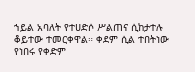ኀይል አባለት የተሀድሶ ሥልጠና ሲከታተሉ ቆይተው ተመርቀዋል። ቀደም ሲል ተበትነው የነበሩ የቀድም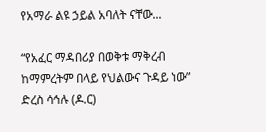የአማራ ልዩ ኃይል አባለት ናቸው...

“የአፈር ማዳበሪያ በወቅቱ ማቅረብ ከማምረትም በላይ የህልውና ጉዳይ ነው” ድረስ ሳኅሉ (ዶ.ር)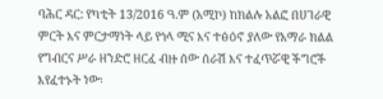ባሕር ዳር: የካቲት 13/2016 ዓ.ም (አሚኮ) ከክልሉ አልፎ በሀገራዊ ምርት እና ምርታማነት ላይ የጎላ ሚና እና ተፅዕኖ ያለው የአማራ ክልል የግብርና ሥራ ዘንድሮ ዘርፈ ብዙ ሰው ሰራሽ እና ተፈጥሯዊ ችግሮች እየፈተኑት ነው፡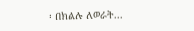፡ በክልሉ ለወራት...